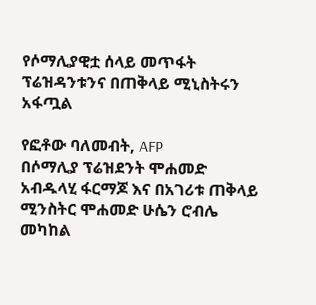የሶማሊያዊቷ ሰላይ መጥፋት ፕሬዝዳንቱንና በጠቅላይ ሚኒስትሩን አፋጧል

የፎቶው ባለመብት, AFP
በሶማሊያ ፕሬዝደንት ሞሐመድ አብዱላሂ ፋርማጆ እና በአገሪቱ ጠቅላይ ሚንስትር ሞሐመድ ሁሴን ሮብሌ መካከል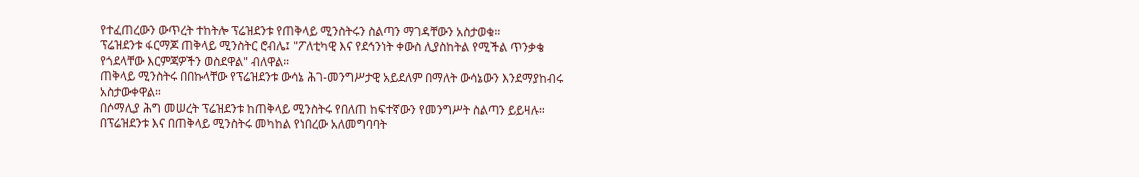የተፈጠረውን ውጥረት ተከትሎ ፕሬዝደንቱ የጠቅላይ ሚንስትሩን ስልጣን ማገዳቸውን አስታወቁ።
ፕሬዝደንቱ ፋርማጆ ጠቅላይ ሚንስትር ሮብሌ፤ "ፖለቲካዊ እና የደኅንነት ቀውስ ሊያስከትል የሚችል ጥንቃቄ የጎደላቸው እርምጃዎችን ወስደዋል" ብለዋል።
ጠቅላይ ሚንስትሩ በበኩላቸው የፕሬዝደንቱ ውሳኔ ሕገ-መንግሥታዊ አይደለም በማለት ውሳኔውን እንደማያከብሩ አስታውቀዋል።
በሶማሊያ ሕግ መሠረት ፕሬዝደንቱ ከጠቅላይ ሚንስትሩ የበለጠ ከፍተኛውን የመንግሥት ስልጣን ይይዛሉ።
በፕሬዝደንቱ እና በጠቅላይ ሚንስትሩ መካከል የነበረው አለመግባባት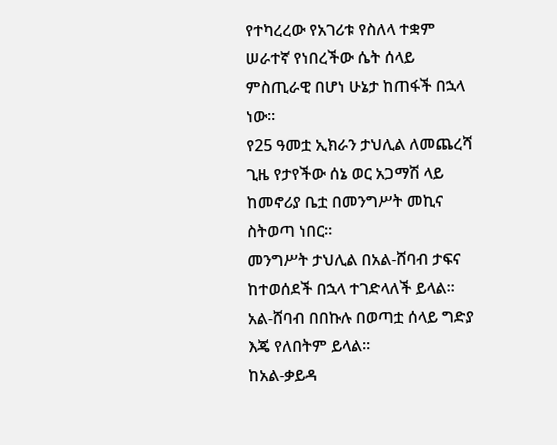የተካረረው የአገሪቱ የስለላ ተቋም ሠራተኛ የነበረችው ሴት ሰላይ ምስጢራዊ በሆነ ሁኔታ ከጠፋች በኋላ ነው።
የ25 ዓመቷ ኢክራን ታህሊል ለመጨረሻ ጊዜ የታየችው ሰኔ ወር አጋማሽ ላይ ከመኖሪያ ቤቷ በመንግሥት መኪና ስትወጣ ነበር።
መንግሥት ታህሊል በአል-ሸባብ ታፍና ከተወሰደች በኋላ ተገድላለች ይላል። አል-ሸባብ በበኩሉ በወጣቷ ሰላይ ግድያ እጄ የለበትም ይላል።
ከአል-ቃይዳ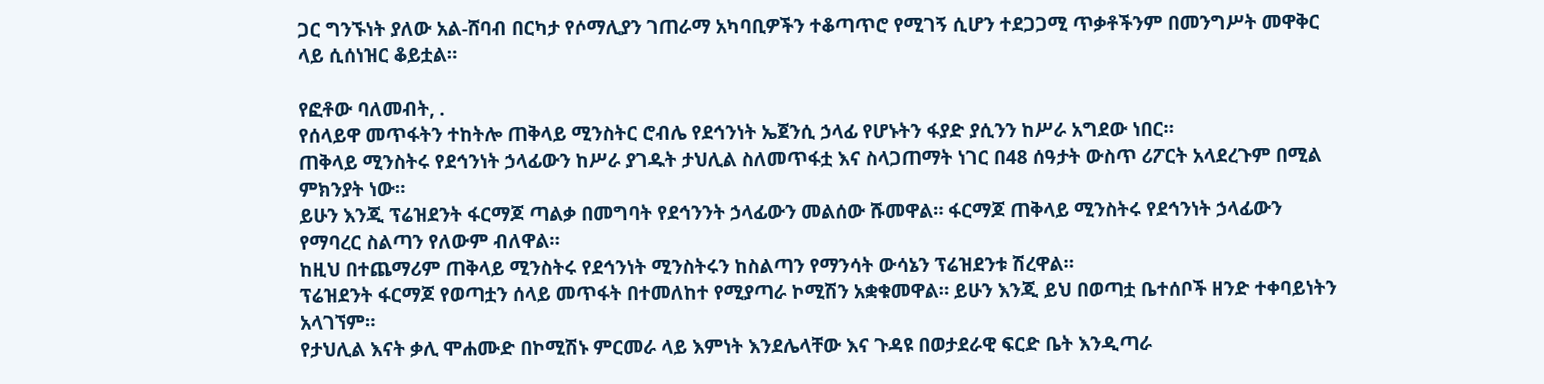ጋር ግንኙነት ያለው አል-ሸባብ በርካታ የሶማሊያን ገጠራማ አካባቢዎችን ተቆጣጥሮ የሚገኝ ሲሆን ተደጋጋሚ ጥቃቶችንም በመንግሥት መዋቅር ላይ ሲሰነዝር ቆይቷል።

የፎቶው ባለመብት, .
የሰላይዋ መጥፋትን ተከትሎ ጠቅላይ ሚንስትር ሮብሌ የደኅንነት ኤጀንሲ ኃላፊ የሆኑትን ፋያድ ያሲንን ከሥራ አግደው ነበር።
ጠቅላይ ሚንስትሩ የደኅንነት ኃላፊውን ከሥራ ያገዱት ታህሊል ስለመጥፋቷ እና ስላጋጠማት ነገር በ48 ሰዓታት ውስጥ ሪፖርት አላደረጉም በሚል ምክንያት ነው።
ይሁን እንጂ ፕሬዝደንት ፋርማጆ ጣልቃ በመግባት የደኅንንት ኃላፊውን መልሰው ሹመዋል። ፋርማጆ ጠቅላይ ሚንስትሩ የደኅንነት ኃላፊውን የማባረር ስልጣን የለውም ብለዋል።
ከዚህ በተጨማሪም ጠቅላይ ሚንስትሩ የደኅንነት ሚንስትሩን ከስልጣን የማንሳት ውሳኔን ፕሬዝደንቱ ሽረዋል።
ፕሬዝደንት ፋርማጆ የወጣቷን ሰላይ መጥፋት በተመለከተ የሚያጣራ ኮሚሽን አቋቁመዋል። ይሁን እንጂ ይህ በወጣቷ ቤተሰቦች ዘንድ ተቀባይነትን አላገኘም።
የታህሊል እናት ቃሊ ሞሐሙድ በኮሚሽኑ ምርመራ ላይ እምነት እንደሌላቸው እና ጉዳዩ በወታደራዊ ፍርድ ቤት እንዲጣራ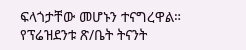ፍላጎታቸው መሆኑን ተናግረዋል።
የፕሬዝደንቱ ጽ/ቤት ትናንት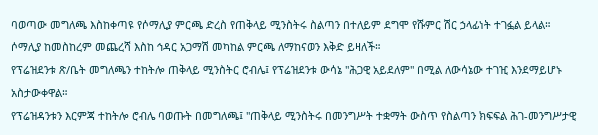ባወጣው መግለጫ እስከቀጣዩ የሶማሊያ ምርጫ ድረስ የጠቅላይ ሚንስትሩ ስልጣን በተለይም ደግሞ የሹምር ሽር ኃላፊነት ተገፏል ይላል።
ሶማሊያ ከመስከረም መጨረሻ እስከ ኅዳር አጋማሽ መካከል ምርጫ ለማከናወን እቅድ ይዛለች።
የፕሬዝደንቱ ጽ/ቤት መግለጫን ተከትሎ ጠቅላይ ሚንስትር ሮብሌ፤ የፕሬዝደንቱ ውሳኔ "ሕጋዊ አይደለም" በሚል ለውሳኔው ተገዢ እንደማይሆኑ አስታውቀዋል።
የፕሬዝዳንቱን እርምጃ ተከትሎ ሮብሌ ባወጡት በመግለጫ፤ "ጠቅላይ ሚንስትሩ በመንግሥት ተቋማት ውስጥ የስልጣን ክፍፍል ሕገ-መንግሥታዊ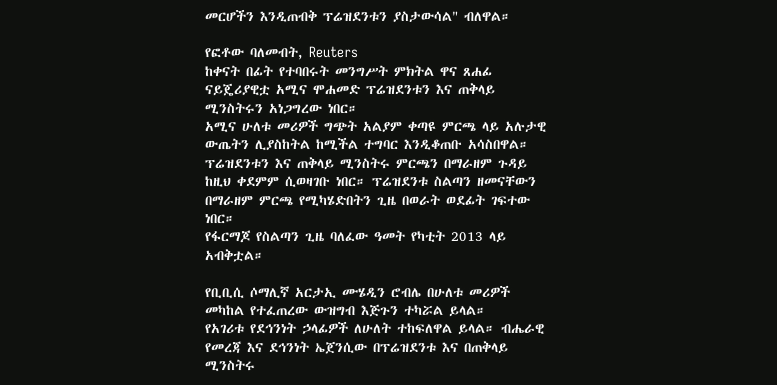መርሆችን እንዲጠብቅ ፕሬዝደንቱን ያስታውሳል" ብለዋል።

የፎቶው ባለመብት, Reuters
ከቀናት በፊት የተባበሩት መንግሥት ምክትል ዋና ጸሐፊ ናይጄሪያዊቷ አሚና ሞሐመድ ፕሬዝደንቱን እና ጠቅላይ ሚንስትሩን አነጋግረው ነበር።
አሚና ሁለቱ መሪዎች ግጭት አልያም ቀጣዩ ምርጫ ላይ አሉታዊ ውጤትን ሊያስከትል ከሚችል ተግባር እንዲቆጠቡ አሳስበዋል።
ፕሬዝደንቱን እና ጠቅላይ ሚንስትሩ ምርጫን በማራዘም ጉዳይ ከዚህ ቀደምም ሲወዛገቡ ነበር። ፕሬዝደንቱ ስልጣን ዘመናቸውን በማራዘም ምርጫ የሚካሄድበትን ጊዜ በወራት ወደፊት ገፍተው ነበር።
የፋርማጆ የስልጣን ጊዜ ባለፈው ዓመት የካቲት 2013 ላይ አብቅቷል።

የቢቢሲ ሶማሊኛ አርታኢ ሙሄዲን ሮብሌ በሁለቱ መሪዎች መካከል የተፈጠረው ውዝግብ እጅጉን ተካሯል ይላል።
የአገሪቱ የደኅንነት ኃላፊዎች ለሁለት ተከፍለዋል ይላል። ብሔራዊ የመረጃ እና ደኅንነት ኤጀንሲው በፕሬዝደንቱ እና በጠቅላይ ሚንስትሩ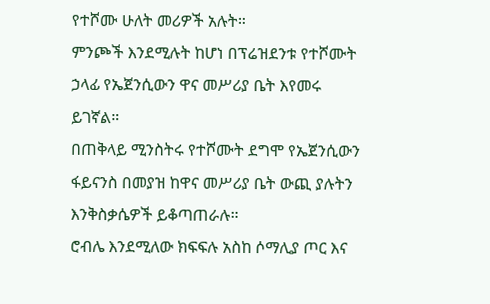የተሾሙ ሁለት መሪዎች አሉት።
ምንጮች እንደሚሉት ከሆነ በፕሬዝደንቱ የተሾሙት ኃላፊ የኤጀንሲውን ዋና መሥሪያ ቤት እየመሩ ይገኛል።
በጠቅላይ ሚንስትሩ የተሾሙት ደግሞ የኤጀንሲውን ፋይናንስ በመያዝ ከዋና መሥሪያ ቤት ውጪ ያሉትን እንቅስቃሴዎች ይቆጣጠራሉ።
ሮብሌ እንደሚለው ክፍፍሉ አስከ ሶማሊያ ጦር እና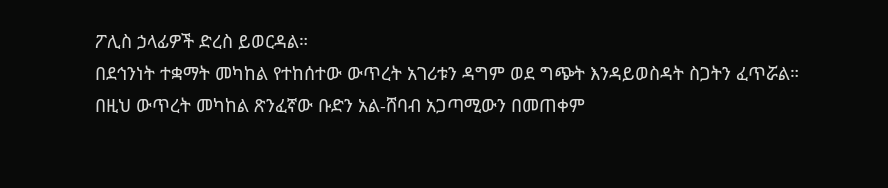ፖሊስ ኃላፊዎች ድረስ ይወርዳል።
በደኅንነት ተቋማት መካከል የተከሰተው ውጥረት አገሪቱን ዳግም ወደ ግጭት እንዳይወስዳት ስጋትን ፈጥሯል።
በዚህ ውጥረት መካከል ጽንፈኛው ቡድን አል-ሸባብ አጋጣሚውን በመጠቀም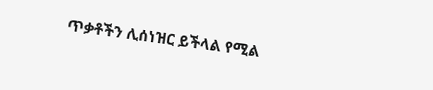ጥቃቶችን ሊሰነዝር ይችላል የሚል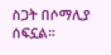ስጋት በሶማሊያ ሰፍኗል።